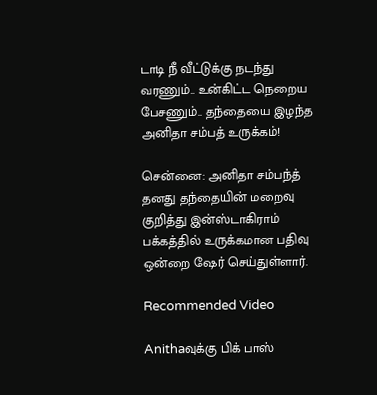டாடி நீ வீட்டுக்கு நடந்து வரணும்.. உன்கிட்ட நெறைய பேசணும்.. தந்தையை இழந்த அனிதா சம்பத் உருக்கம்!

சென்னை: அனிதா சம்பந்த் தனது தந்தையின் மறைவு குறித்து இன்ஸ்டாகிராம் பக்கத்தில் உருக்கமான பதிவு ஒன்றை ஷேர் செய்துள்ளார்.

Recommended Video

Anithaவுக்கு பிக் பாஸ்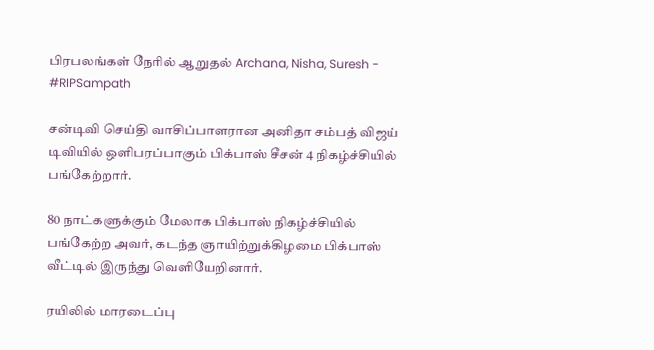பிரபலங்கள் நேரில் ஆறுதல் Archana, Nisha, Suresh - #RIPSampath

சன்டிவி செய்தி வாசிப்பாளரான அனிதா சம்பத் விஜய் டிவியில் ஒளிபரப்பாகும் பிக்பாஸ் சீசன் 4 நிகழ்ச்சியில் பங்கேற்றார்.

80 நாட்களுக்கும் மேலாக பிக்பாஸ் நிகழ்ச்சியில் பங்கேற்ற அவர், கடந்த ஞாயிற்றுக்கிழமை பிக்பாஸ் வீட்டில் இருந்து வெளியேறினார்.

ரயிலில் மாரடைப்பு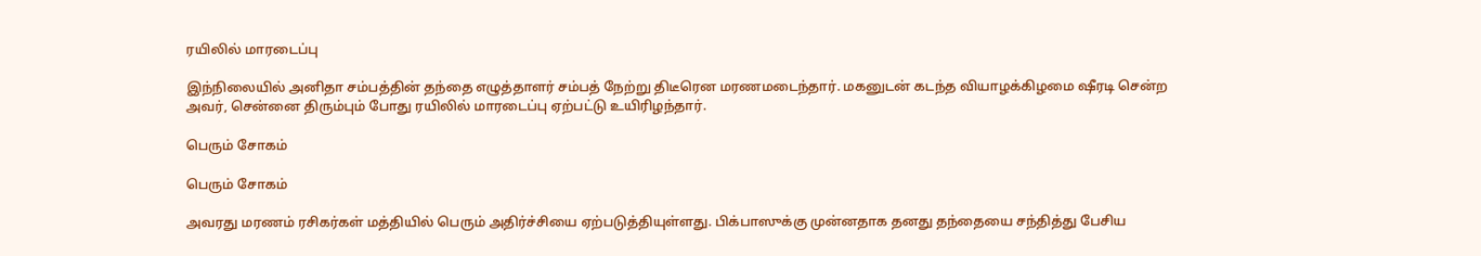ரயிலில் மாரடைப்பு

இந்நிலையில் அனிதா சம்பத்தின் தந்தை எழுத்தாளர் சம்பத் நேற்று திடீரென மரணமடைந்தார். மகனுடன் கடந்த வியாழக்கிழமை ஷீரடி சென்ற அவர், சென்னை திரும்பும் போது ரயிலில் மாரடைப்பு ஏற்பட்டு உயிரிழந்தார்.

பெரும் சோகம்

பெரும் சோகம்

அவரது மரணம் ரசிகர்கள் மத்தியில் பெரும் அதிர்ச்சியை ஏற்படுத்தியுள்ளது. பிக்பாஸுக்கு முன்னதாக தனது தந்தையை சந்தித்து பேசிய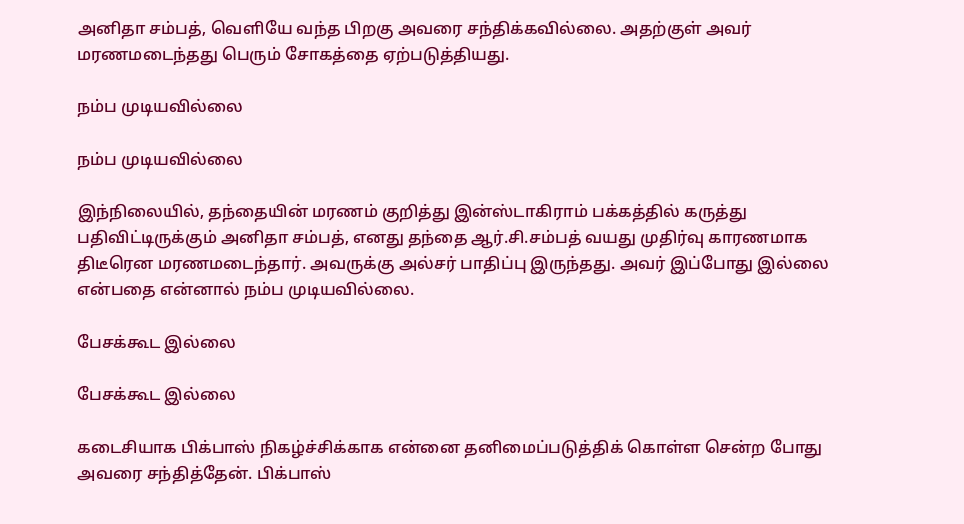அனிதா சம்பத், வெளியே வந்த பிறகு அவரை சந்திக்கவில்லை. அதற்குள் அவர் மரணமடைந்தது பெரும் சோகத்தை ஏற்படுத்தியது.

நம்ப முடியவில்லை

நம்ப முடியவில்லை

இந்நிலையில், தந்தையின் மரணம் குறித்து இன்ஸ்டாகிராம் பக்கத்தில் கருத்து பதிவிட்டிருக்கும் அனிதா சம்பத், எனது தந்தை ஆர்.சி.சம்பத் வயது முதிர்வு காரணமாக திடீரென மரணமடைந்தார். அவருக்கு அல்சர் பாதிப்பு இருந்தது. அவர் இப்போது இல்லை என்பதை என்னால் நம்ப முடியவில்லை.

பேசக்கூட இல்லை

பேசக்கூட இல்லை

கடைசியாக பிக்பாஸ் நிகழ்ச்சிக்காக என்னை தனிமைப்படுத்திக் கொள்ள சென்ற போது அவரை சந்தித்தேன். பிக்பாஸ்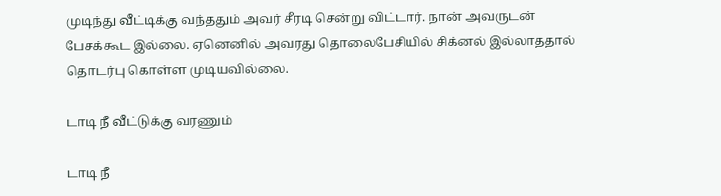முடிந்து வீட்டிக்கு வந்ததும் அவர் சீரடி சென்று விட்டார். நான் அவருடன் பேசக்கூட இல்லை. ஏனெனில் அவரது தொலைபேசியில் சிக்னல் இல்லாததால் தொடர்பு கொள்ள முடியவில்லை.

டாடி நீ வீட்டுக்கு வரணும்

டாடி நீ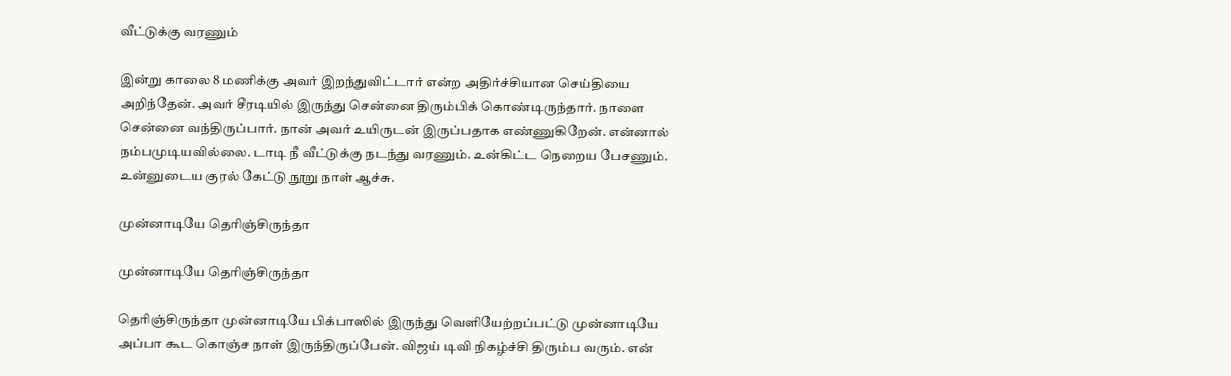வீட்டுக்கு வரணும்

இன்று காலை 8 மணிக்கு அவர் இறந்துவிட்டார் என்ற அதிர்ச்சியான செய்தியை அறிந்தேன். அவர் சீரடியில் இருந்து சென்னை திரும்பிக் கொண்டிருந்தார். நாளை சென்னை வந்திருப்பார். நான் அவர் உயிருடன் இருப்பதாக எண்ணுகிறேன். என்னால் நம்பமுடியவில்லை. டாடி நீ வீட்டுக்கு நடந்து வரணும். உன்கிட்ட நெறைய பேசணும். உன்னுடைய குரல் கேட்டு நூறு நாள் ஆச்சு.

முன்னாடியே தெரிஞ்சிருந்தா

முன்னாடியே தெரிஞ்சிருந்தா

தெரிஞ்சிருந்தா முன்னாடியே பிக்பாஸில் இருந்து வெளியேற்றப்பட்டு முன்னாடியே அப்பா கூட கொஞ்ச நாள் இருந்திருப்பேன். விஜய் டிவி நிகழ்ச்சி திரும்ப வரும். என்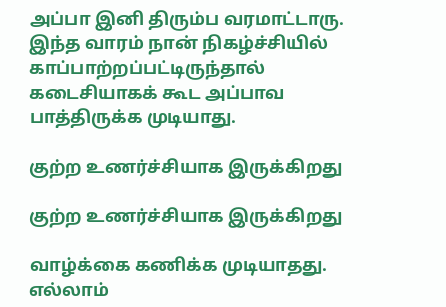அப்பா இனி திரும்ப வரமாட்டாரு. இந்த வாரம் நான் நிகழ்ச்சியில் காப்பாற்றப்பட்டிருந்தால் கடைசியாகக் கூட அப்பாவ பாத்திருக்க முடியாது.

குற்ற உணர்ச்சியாக இருக்கிறது

குற்ற உணர்ச்சியாக இருக்கிறது

வாழ்க்கை கணிக்க முடியாதது. எல்லாம்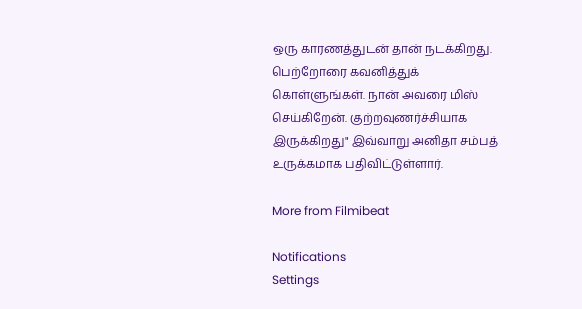ஒரு காரணத்துடன் தான் நடக்கிறது. பெற்றோரை கவனித்துக் கொள்ளுங்கள். நான் அவரை மிஸ் செய்கிறேன். குற்றவுணர்ச்சியாக இருக்கிறது" இவ்வாறு அனிதா சம்பத் உருக்கமாக பதிவிட்டுள்ளார்.

More from Filmibeat

Notifications
Settings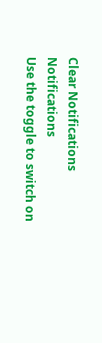Clear Notifications
Notifications
Use the toggle to switch on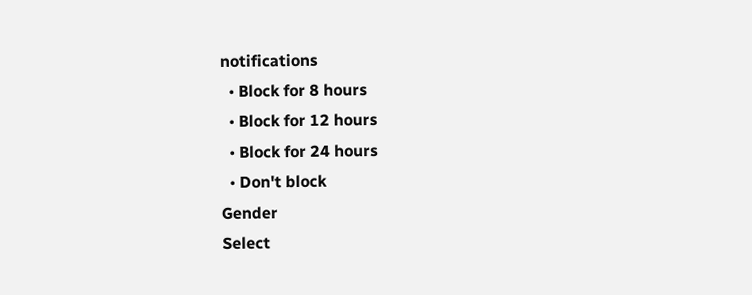notifications
  • Block for 8 hours
  • Block for 12 hours
  • Block for 24 hours
  • Don't block
Gender
Select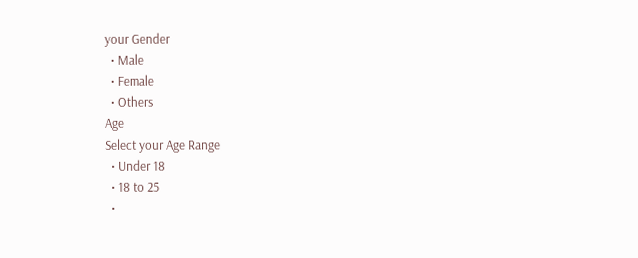your Gender
  • Male
  • Female
  • Others
Age
Select your Age Range
  • Under 18
  • 18 to 25
  •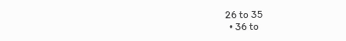26 to 35
  • 36 to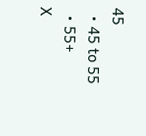45
  • 45 to 55
  • 55+
X